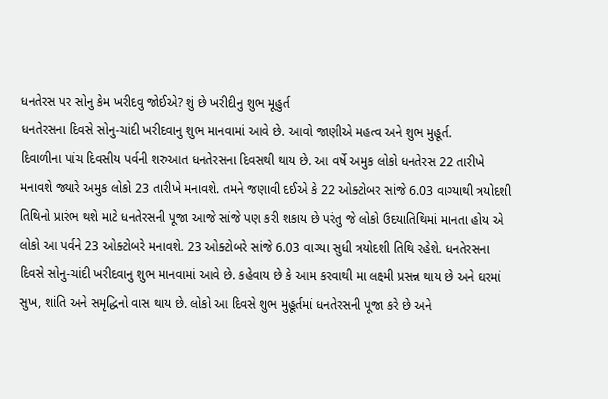ધનતેરસ પર સોનુ કેમ ખરીદવુ જોઈએ? શું છે ખરીદીનુ શુભ મૂહુર્ત
ધનતેરસના દિવસે સોનુ-ચાંદી ખરીદવાનુ શુભ માનવામાં આવે છે. આવો જાણીએ મહત્વ અને શુભ મુહૂર્ત.
દિવાળીના પાંચ દિવસીય પર્વની શરુઆત ધનતેરસના દિવસથી થાય છે. આ વર્ષે અમુક લોકો ધનતેરસ 22 તારીખે મનાવશે જ્યારે અમુક લોકો 23 તારીખે મનાવશે. તમને જણાવી દઈએ કે 22 ઓક્ટોબર સાંજે 6.03 વાગ્યાથી ત્રયોદશી તિથિનો પ્રારંભ થશે માટે ધનતેરસની પૂજા આજે સાંજે પણ કરી શકાય છે પરંતુ જે લોકો ઉદયાતિથિમાં માનતા હોય એ લોકો આ પર્વને 23 ઓક્ટોબરે મનાવશે. 23 ઓક્ટોબરે સાંજે 6.03 વાગ્યા સુધી ત્રયોદશી તિથિ રહેશે. ધનતેરસના દિવસે સોનુ-ચાંદી ખરીદવાનુ શુભ માનવામાં આવે છે. કહેવાય છે કે આમ કરવાથી મા લક્ષ્મી પ્રસન્ન થાય છે અને ઘરમાં સુખ, શાંતિ અને સમૃદ્ધિનો વાસ થાય છે. લોકો આ દિવસે શુભ મુહૂર્તમાં ધનતેરસની પૂજા કરે છે અને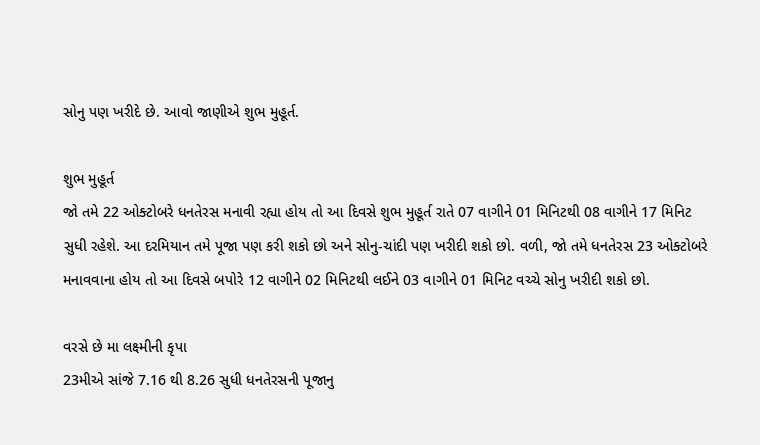સોનુ પણ ખરીદે છે. આવો જાણીએ શુભ મુહૂર્ત.

શુભ મુહૂર્ત
જો તમે 22 ઓક્ટોબરે ધનતેરસ મનાવી રહ્યા હોય તો આ દિવસે શુભ મુહૂર્ત રાતે 07 વાગીને 01 મિનિટથી 08 વાગીને 17 મિનિટ સુધી રહેશે. આ દરમિયાન તમે પૂજા પણ કરી શકો છો અને સોનુ-ચાંદી પણ ખરીદી શકો છો. વળી, જો તમે ધનતેરસ 23 ઓક્ટોબરે મનાવવાના હોય તો આ દિવસે બપોરે 12 વાગીને 02 મિનિટથી લઈને 03 વાગીને 01 મિનિટ વચ્ચે સોનુ ખરીદી શકો છો.

વરસે છે મા લક્ષ્મીની કૃપા
23મીએ સાંજે 7.16 થી 8.26 સુધી ધનતેરસની પૂજાનુ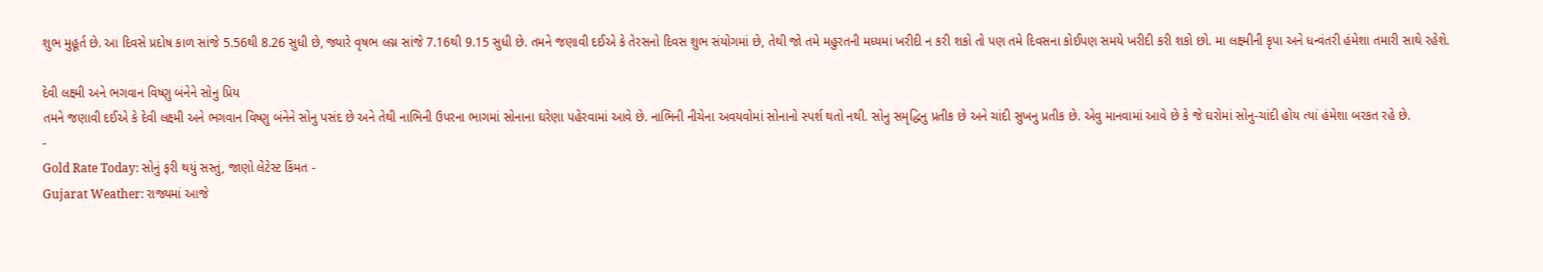શુભ મુહૂર્ત છે. આ દિવસે પ્રદોષ કાળ સાંજે 5.56થી 8.26 સુધી છે, જ્યારે વૃષભ લગ્ન સાંજે 7.16થી 9.15 સુધી છે. તમને જણાવી દઈએ કે તેરસનો દિવસ શુભ સંયોગમાં છે, તેથી જો તમે મહુરતની મધ્યમાં ખરીદી ન કરી શકો તો પણ તમે દિવસના કોઈપણ સમયે ખરીદી કરી શકો છો. મા લક્ષ્મીની કૃપા અને ધન્વંતરી હંમેશા તમારી સાથે રહેશે.

દેવી લક્ષ્મી અને ભગવાન વિષ્ણુ બંનેને સોનુ પ્રિય
તમને જણાવી દઈએ કે દેવી લક્ષ્મી અને ભગવાન વિષ્ણુ બંનેને સોનુ પસંદ છે અને તેથી નાભિની ઉપરના ભાગમાં સોનાના ઘરેણા પહેરવામાં આવે છે. નાભિની નીચેના અવયવોમાં સોનાનો સ્પર્શ થતો નથી. સોનુ સમૃદ્ધિનુ પ્રતીક છે અને ચાંદી સુખનુ પ્રતીક છે. એવુ માનવામાં આવે છે કે જે ઘરોમાં સોનુ-ચાંદી હોય ત્યાં હંમેશા બરકત રહે છે.
-
Gold Rate Today: સોનું ફરી થયું સસ્તું, જાણો લેટેસ્ટ કિંમત -
Gujarat Weather: રાજ્યમાં આજે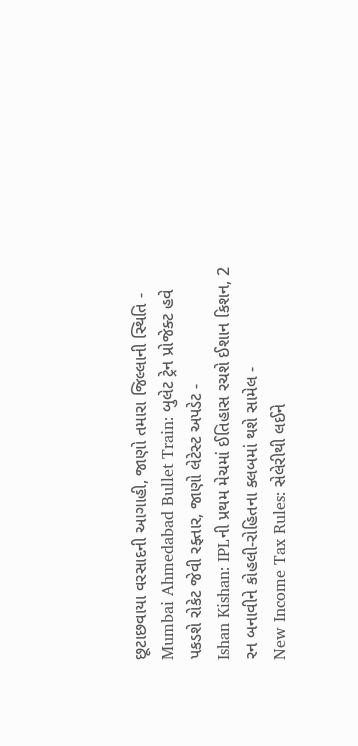છૂટાછવાયા વરસાદની આગાહી, જાણો તમારા જિલ્લાની સ્થિતિ -
Mumbai Ahmedabad Bullet Train: બુલેટ ટ્રેન પ્રોજેક્ટ હવે પકડશે રોકેટ જેવી રફ્તાર, જાણો લેટેસ્ટ અપડેટ -
Ishan Kishan: IPLની પ્રથમ મેચમાં ઈતિહાસ રચશે ઈશાન કિશન, 2 રન બનાવીને કોહલી-રોહિતના ક્લબમાં થશે સામેલ -
New Income Tax Rules: સેલેરીથી લઈને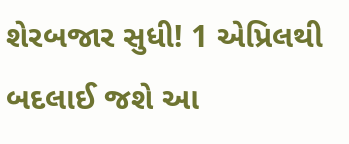શેરબજાર સુધી! 1 એપ્રિલથી બદલાઈ જશે આ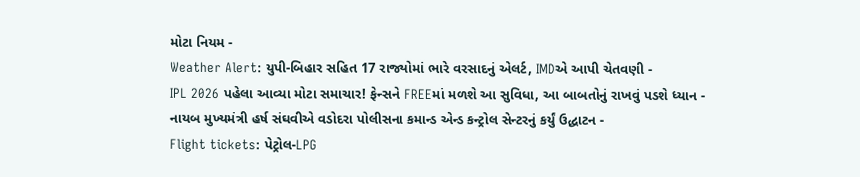મોટા નિયમ -
Weather Alert: યુપી-બિહાર સહિત 17 રાજ્યોમાં ભારે વરસાદનું એલર્ટ, IMDએ આપી ચેતવણી -
IPL 2026 પહેલા આવ્યા મોટા સમાચાર! ફેન્સને FREEમાં મળશે આ સુવિધા, આ બાબતોનું રાખવું પડશે ધ્યાન -
નાયબ મુખ્યમંત્રી હર્ષ સંઘવીએ વડોદરા પોલીસના કમાન્ડ એન્ડ કન્ટ્રોલ સેન્ટરનું કર્યું ઉદ્ધાટન -
Flight tickets: પેટ્રોલ-LPG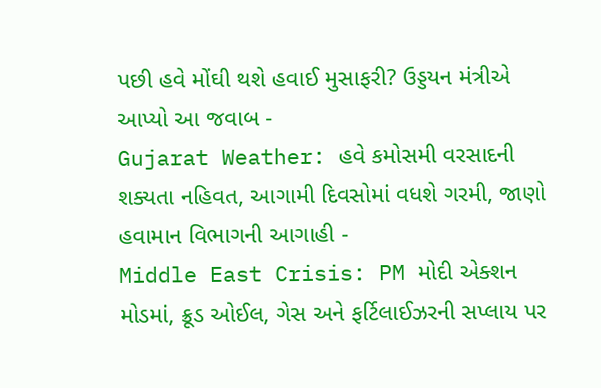પછી હવે મોંઘી થશે હવાઈ મુસાફરી? ઉડ્ડયન મંત્રીએ આપ્યો આ જવાબ -
Gujarat Weather: હવે કમોસમી વરસાદની શક્યતા નહિવત, આગામી દિવસોમાં વધશે ગરમી, જાણો હવામાન વિભાગની આગાહી -
Middle East Crisis: PM મોદી એક્શન મોડમાં, ક્રૂડ ઓઈલ, ગેસ અને ફર્ટિલાઈઝરની સપ્લાય પર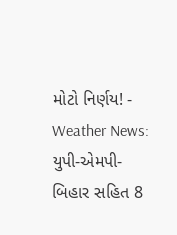મોટો નિર્ણય! -
Weather News: યુપી-એમપી-બિહાર સહિત 8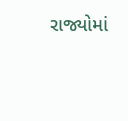રાજ્યોમાં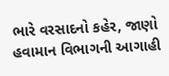ભારે વરસાદનો કહેર, જાણો હવામાન વિભાગની આગાહી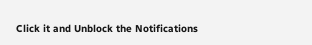Click it and Unblock the Notifications